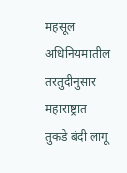महसूल अधिनियमातील तरतुदीनुसार महाराष्ट्रात तुकडे बंदी लागू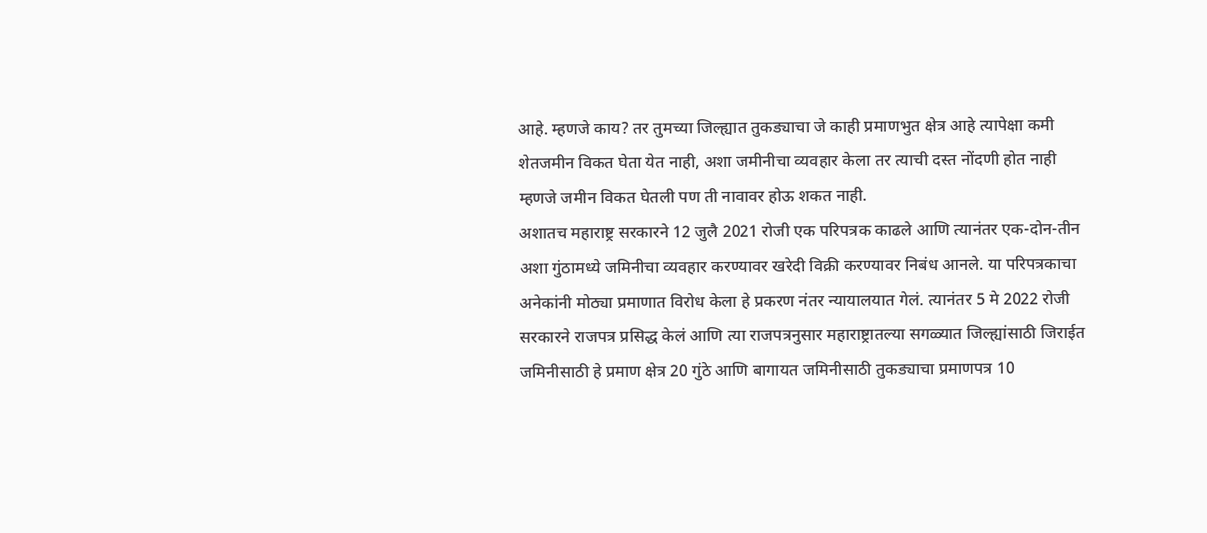आहे. म्हणजे काय? तर तुमच्या जिल्ह्यात तुकड्याचा जे काही प्रमाणभुत क्षेत्र आहे त्यापेक्षा कमी शेतजमीन विकत घेता येत नाही, अशा जमीनीचा व्यवहार केला तर त्याची दस्त नोंदणी होत नाही म्हणजे जमीन विकत घेतली पण ती नावावर होऊ शकत नाही.
अशातच महाराष्ट्र सरकारने 12 जुलै 2021 रोजी एक परिपत्रक काढले आणि त्यानंतर एक-दोन-तीन अशा गुंठामध्ये जमिनीचा व्यवहार करण्यावर खरेदी विक्री करण्यावर निबंध आनले. या परिपत्रकाचा अनेकांनी मोठ्या प्रमाणात विरोध केला हे प्रकरण नंतर न्यायालयात गेलं. त्यानंतर 5 मे 2022 रोजी सरकारने राजपत्र प्रसिद्ध केलं आणि त्या राजपत्रनुसार महाराष्ट्रातल्या सगळ्यात जिल्ह्यांसाठी जिराईत जमिनीसाठी हे प्रमाण क्षेत्र 20 गुंठे आणि बागायत जमिनीसाठी तुकड्याचा प्रमाणपत्र 10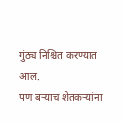गुंठ्य निश्चित करण्यात आल.
पण बऱ्याच शेतकऱ्यांना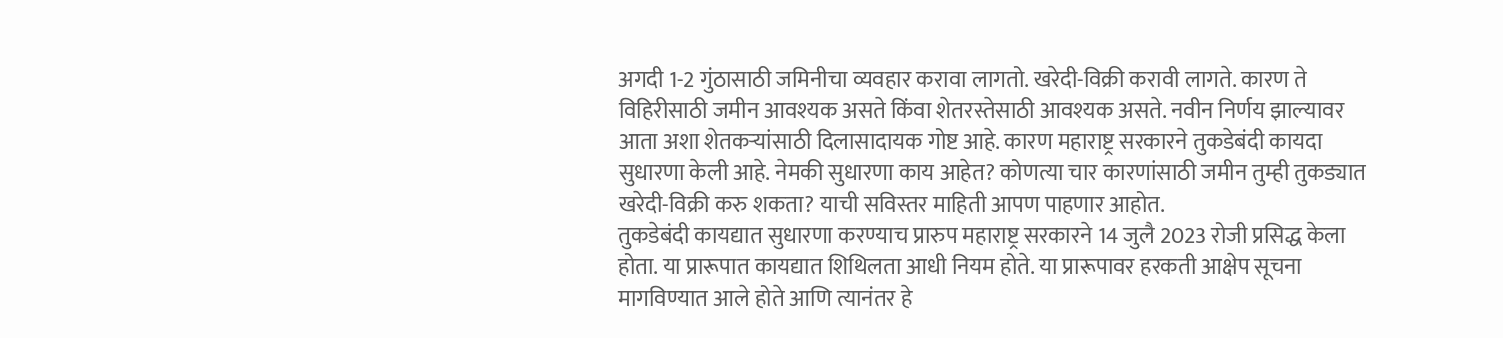अगदी 1-2 गुंठासाठी जमिनीचा व्यवहार करावा लागतो. खरेदी-विक्री करावी लागते. कारण ते विहिरीसाठी जमीन आवश्यक असते किंवा शेतरस्तेसाठी आवश्यक असते. नवीन निर्णय झाल्यावर आता अशा शेतकऱ्यांसाठी दिलासादायक गोष्ट आहे. कारण महाराष्ट्र सरकारने तुकडेबंदी कायदा सुधारणा केली आहे. नेमकी सुधारणा काय आहेत? कोणत्या चार कारणांसाठी जमीन तुम्ही तुकड्यात खरेदी-विक्री करु शकता? याची सविस्तर माहिती आपण पाहणार आहोत.
तुकडेबंदी कायद्यात सुधारणा करण्याच प्रारुप महाराष्ट्र सरकारने 14 जुलै 2023 रोजी प्रसिद्ध केला होता. या प्रारूपात कायद्यात शिथिलता आधी नियम होते. या प्रारूपावर हरकती आक्षेप सूचना मागविण्यात आले होते आणि त्यानंतर हे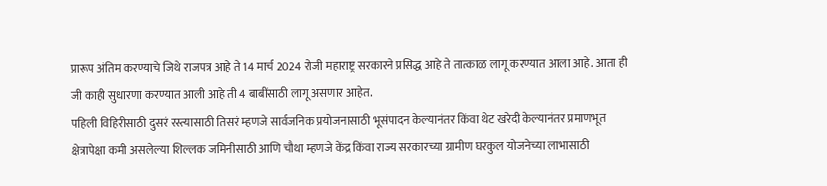प्रारूप अंतिम करण्याचे जिथे राजपत्र आहे ते 14 मार्च 2024 रोजी महाराष्ट्र सरकारने प्रसिद्ध आहे ते तात्काळ लागू करण्यात आला आहे. आता ही जी काही सुधारणा करण्यात आली आहे ती 4 बाबींसाठी लागू असणार आहेत.
पहिली विहिरीसाठी दुसरं रस्त्यासाठी तिसरं म्हणजे सार्वजनिक प्रयोजनासाठी भूसंपादन केल्यानंतर किंवा थेट खरेदी केल्यानंतर प्रमाणभूत क्षेत्रापेक्षा कमी असलेल्या शिल्लक जमिनीसाठी आणि चौथा म्हणजे केंद्र किंवा राज्य सरकारच्या ग्रामीण घरकुल योजनेच्या लाभासाठी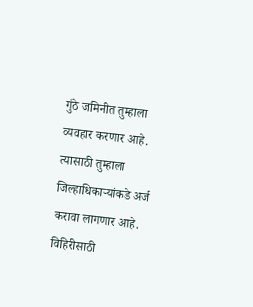गुंठे जमिनीत तुम्हाला व्यवहार करणार आहे. त्यासाठी तुम्हाला जिल्हाधिकाऱ्यांकडे अर्ज करावा लागणार आहे. विहिरीसाठी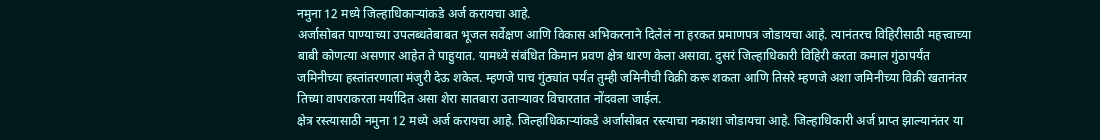नमुना 12 मध्ये जिल्हाधिकाऱ्यांकडे अर्ज करायचा आहे.
अर्जासोबत पाण्याच्या उपलब्धतेबाबत भूजल सर्वेक्षण आणि विकास अभिकरनाने दिलेलं ना हरकत प्रमाणपत्र जोडायचा आहे. त्यानंतरच विहिरीसाठी महत्त्वाच्या बाबी कोणत्या असणार आहेत ते पाहुयात. यामध्ये संबंधित किमान प्रवण क्षेत्र धारण केला असावा. दुसरं जिल्हाधिकारी विहिरी करता कमाल गुंठापर्यंत जमिनीच्या हस्तांतरणाला मंजुरी देऊ शकेल. म्हणजे पाच गुंठ्यांत पर्यंत तुम्ही जमिनीची विक्री करू शकता आणि तिसरे म्हणजे अशा जमिनीच्या विक्री खतानंतर तिच्या वापराकरता मर्यादित असा शेरा सातबारा उताऱ्यावर विचारतात नोंदवला जाईल.
क्षेत्र रस्त्यासाठी नमुना 12 मध्ये अर्ज करायचा आहे. जिल्हाधिकाऱ्यांकडे अर्जासोबत रस्त्याचा नकाशा जोडायचा आहे. जिल्हाधिकारी अर्ज प्राप्त झाल्यानंतर या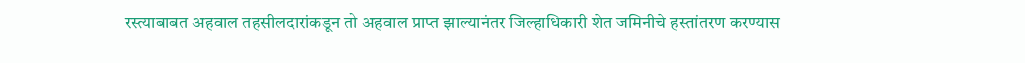रस्त्याबाबत अहवाल तहसीलदारांकडून तो अहवाल प्राप्त झाल्यानंतर जिल्हाधिकारी शेत जमिनीचे हस्तांतरण करण्यास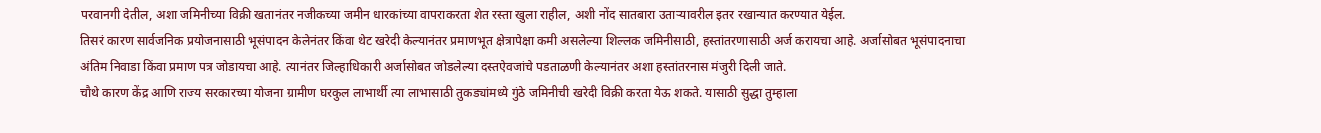परवानगी देतील, अशा जमिनीच्या विक्री खतानंतर नजीकच्या जमीन धारकांच्या वापराकरता शेत रस्ता खुला राहील, अशी नोंद सातबारा उताऱ्यावरील इतर रखान्यात करण्यात येईल.
तिसरं कारण सार्वजनिक प्रयोजनासाठी भूसंपादन केलेनंतर किंवा थेट खरेदी केल्यानंतर प्रमाणभूत क्षेत्रापेक्षा कमी असलेल्या शिल्लक जमिनीसाठी, हस्तांतरणासाठी अर्ज करायचा आहे. अर्जासोबत भूसंपादनाचा अंतिम निवाडा किंवा प्रमाण पत्र जोडायचा आहे. त्यानंतर जिल्हाधिकारी अर्जासोबत जोडलेल्या दस्तऐवजांचे पडताळणी केल्यानंतर अशा हस्तांतरनास मंजुरी दिली जाते.
चौथे कारण केंद्र आणि राज्य सरकारच्या योजना ग्रामीण घरकुल लाभार्थी त्या लाभासाठी तुकड्यांमध्ये गुंठे जमिनीची खरेदी विक्री करता येऊ शकते. यासाठी सुद्धा तुम्हाला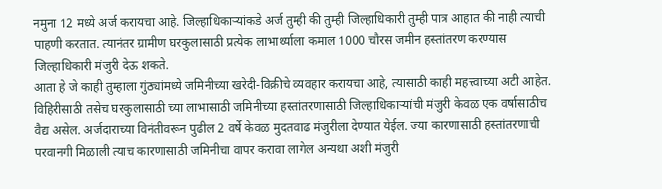नमुना 12 मध्ये अर्ज करायचा आहे. जिल्हाधिकाऱ्यांकडे अर्ज तुम्ही की तुम्ही जिल्हाधिकारी तुम्ही पात्र आहात की नाही त्याची पाहणी करतात. त्यानंतर ग्रामीण घरकुलासाठी प्रत्येक लाभार्थ्याला कमाल 1000 चौरस जमीन हस्तांतरण करण्यास जिल्हाधिकारी मंजुरी देऊ शकते.
आता हे जे काही तुम्हाला गुंठ्यांमध्ये जमिनीच्या खरेदी-विक्रीचे व्यवहार करायचा आहे, त्यासाठी काही महत्त्वाच्या अटी आहेत. विहिरीसाठी तसेच घरकुलासाठी च्या लाभासाठी जमिनीच्या हस्तांतरणासाठी जिल्हाधिकाऱ्यांची मंजुरी केवळ एक वर्षासाठीच वैद्य असेल. अर्जदाराच्या विनंतीवरून पुढील 2 वर्षे केवळ मुदतवाढ मंजुरीला देण्यात येईल. ज्या कारणासाठी हस्तांतरणाची परवानगी मिळाली त्याच कारणासाठी जमिनीचा वापर करावा लागेल अन्यथा अशी मंजुरी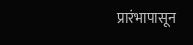प्रारंभापासून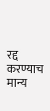रद्द करण्याच मान्य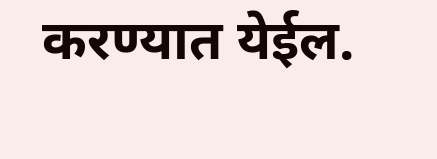करण्यात येईल.